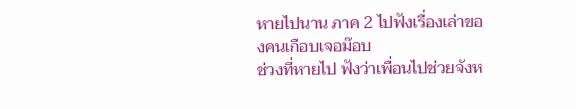หายไปนาน ภาค 2 ไปฟังเรื่องเล่าของคนเกือบเจอม๊อบ
ช่วงที่หายไป ฟังว่าเพื่อนไปช่วยจังห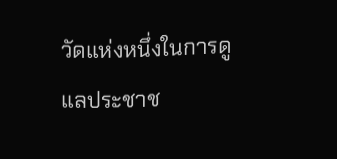วัดแห่งหนึ่งในการดูแลประชาช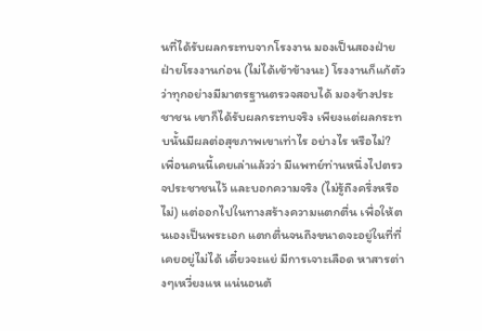นที่ได้รับผลกระทบจากโรงงาน มองเป็นสองฝ่าย ฝ่ายโรงงานก่อน (ไม่ได้เข้าข้างนะ) โรงงานก็แก้ตัวว่าทุกอย่างมีมาตรฐานตรวจสอบได้ มองข้างประชาชน เขาก็ได้รับผลกระทบจริง เพียงแต่ผลกระทบนั้นมีผลต่อสุขภาพเขาเท่าไร อย่างไร หรือไม่?
เพื่อนคนนี้เคยเล่าแล้วว่า มีแพทย์ท่านหนึ่งไปตรวจประชาชนไว้ และบอกความจริง (ไม่รู้ถึงครึ่งหรือไม่) แต่ออกไปในทางสร้างความแตกตื่น เพื่อให้ตนเองเป็นพระเอก แตกตื่นจนถึงขนาดจะอยู่ในที่ที่เคยอยู่ไม่ได้ เดี๋ยวจะแย่ มีการเจาะเลือด หาสารต่างๆเหวี่ยงแห แน่นอนต้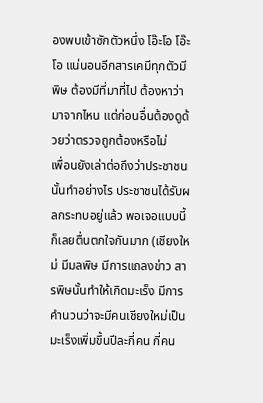องพบเข้าซักตัวหนึ่ง โอ๊ะโอ โอ๊ะโอ แน่นอนอีกสารเคมีทุกตัวมีพิษ ต้องมีที่มาที่ไป ต้องหาว่ามาจากไหน แต่ก่อนอื่นต้องดูด้วยว่าตรวจถูกต้องหรือไม่
เพื่อนยังเล่าต่อถึงว่าประชาชนนั้นทำอย่างไร ประชาชนได้รับผลกระทบอยู่แล้ว พอเจอแบบนี้ก็เลยตื่นตกใจกันมาก (เชียงใหม่ มีมลพิษ มีการแถลงข่าว สารพิษนั้นทำให้เกิดมะเร็ง มีการคำนวนว่าจะมีคนเชียงใหม่เป็นมะเร็งเพิ่มขึ้นปีละกี่คน กี่คน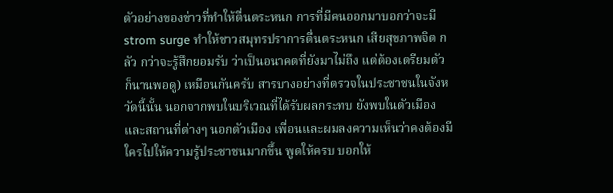ตัวอย่างของข่าวที่ทำให้ตื่นตระหนก การที่มีคนออกมาบอกว่าจะมี strom surge ทำให้ชาวสมุทรปราการตื่นตระหนก เสียสุขภาพจิต กลัว กว่าจะรู้สึกยอมรับ ว่าเป็นอนาคตที่ยังมาไม่ถึง แต่ต้องเตรียมตัว ก็นานพอดู) เหมือนกันครับ สารบางอย่างที่ตรวจในประชาชนในจังหวัดนี้นั้น นอกจากพบในบริเวณที่ได้รับผลกระทบ ยังพบในตัวเมือง และสถานที่ต่างๆ นอกตัวเมือง เพื่อนและผมลงความเห็นว่าคงต้องมีใครไปให้ความรู้ประชาชนมากขึ้น พูดให้ครบ บอกให้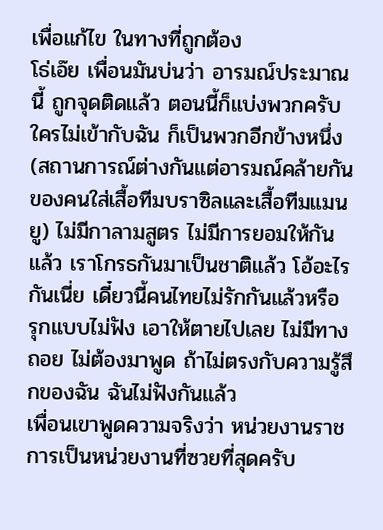เพื่อแก้ไข ในทางที่ถูกต้อง
โธ่เอ๊ย เพื่อนมันบ่นว่า อารมณ์ประมาณนี้ ถูกจุดติดแล้ว ตอนนี้ก็แบ่งพวกครับ ใครไม่เข้ากับฉัน ก็เป็นพวกอีกข้างหนึ่ง (สถานการณ์ต่างกันแต่อารมณ์คล้ายกันของคนใส่เสื้อทีมบราซิลและเสื้อทีมแมนยู) ไม่มีกาลามสูตร ไม่มีการยอมให้กันแล้ว เราโกรธกันมาเป็นชาติแล้ว โอ้อะไรกันเนี่ย เดี๋ยวนี้คนไทยไม่รักกันแล้วหรือ รุกแบบไม่ฟัง เอาให้ตายไปเลย ไม่มีทางถอย ไม่ต้องมาพูด ถ้าไม่ตรงกับความรู้สึกของฉัน ฉันไม่ฟังกันแล้ว
เพื่อนเขาพูดความจริงว่า หน่วยงานราชการเป็นหน่วยงานที่ซวยที่สุดครับ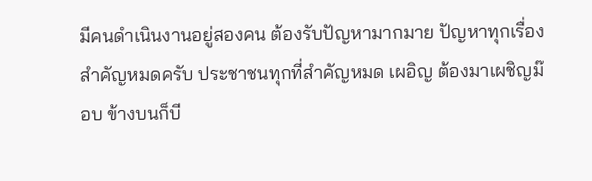มีคนดำเนินงานอยู่สองคน ต้องรับปัญหามากมาย ปัญหาทุกเรื่องสำคัญหมดครับ ประชาชนทุกที่สำคัญหมด เผอิญ ต้องมาเผชิญม๊อบ ข้างบนก็บี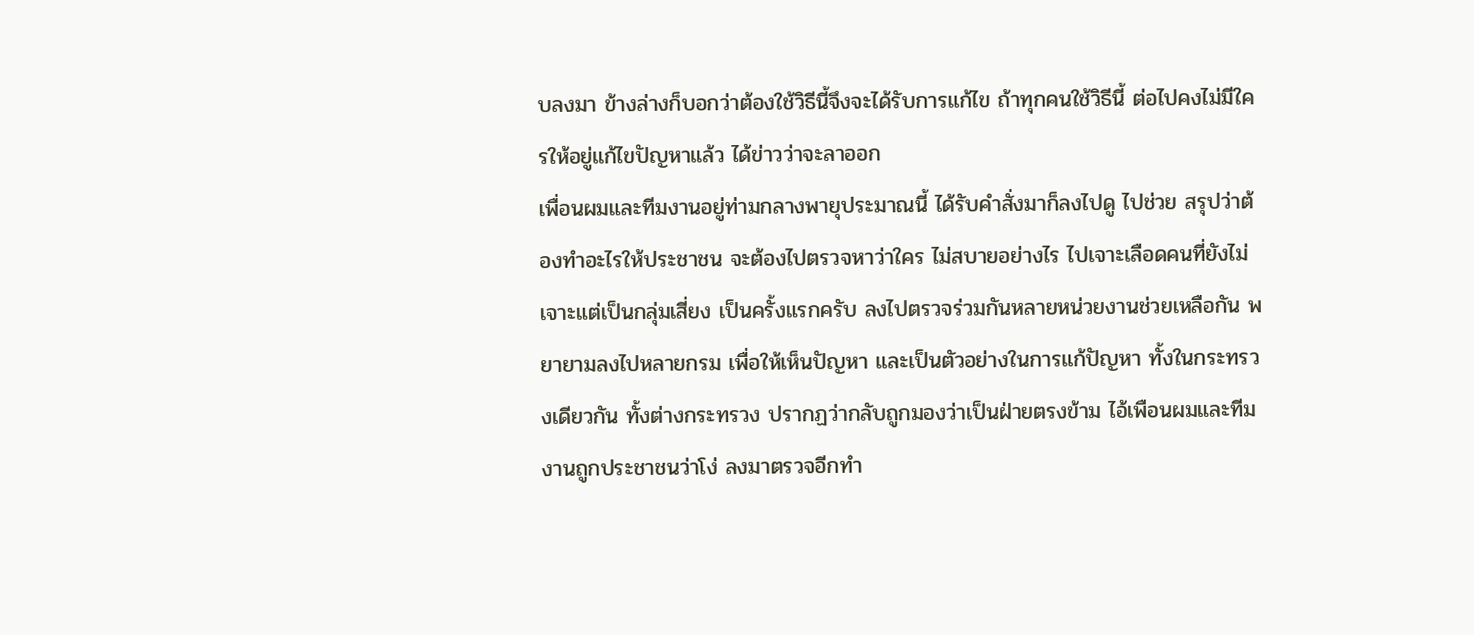บลงมา ข้างล่างก็บอกว่าต้องใช้วิธีนี้จึงจะได้รับการแก้ไข ถ้าทุกคนใช้วิธีนี้ ต่อไปคงไม่มีใครให้อยู่แก้ไขปัญหาแล้ว ได้ข่าวว่าจะลาออก
เพื่อนผมและทีมงานอยู่ท่ามกลางพายุประมาณนี้ ได้รับคำสั่งมาก็ลงไปดู ไปช่วย สรุปว่าต้องทำอะไรให้ประชาชน จะต้องไปตรวจหาว่าใคร ไม่สบายอย่างไร ไปเจาะเลือดคนที่ยังไม่เจาะแต่เป็นกลุ่มเสี่ยง เป็นครั้งแรกครับ ลงไปตรวจร่วมกันหลายหน่วยงานช่วยเหลือกัน พยายามลงไปหลายกรม เพื่อให้เห็นปัญหา และเป็นตัวอย่างในการแก้ปัญหา ทั้งในกระทรวงเดียวกัน ทั้งต่างกระทรวง ปรากฏว่ากลับถูกมองว่าเป็นฝ่ายตรงข้าม ไอ้เพือนผมและทีมงานถูกประชาชนว่าโง่ ลงมาตรวจอีกทำ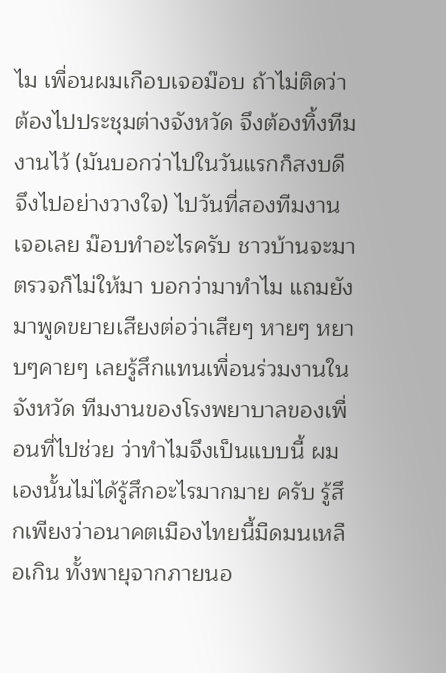ไม เพื่อนผมเกือบเจอม๊อบ ถ้าไม่ติดว่าต้องไปประชุมต่างจังหวัด จึงต้องทิ้งทีมงานไว้ (มันบอกว่าไปในวันแรกก็สงบดี จึงไปอย่างวางใจ) ไปวันที่สองทีมงานเจอเลย ม๊อบทำอะไรครับ ชาวบ้านจะมาตรวจก็ไม่ให้มา บอกว่ามาทำไม แถมยังมาพูดขยายเสียงต่อว่าเสียๆ หายๆ หยาบๆคายๆ เลยรู้สึกแทนเพื่อนร่วมงานในจังหวัด ทีมงานของโรงพยาบาลของเพื่อนที่ไปช่วย ว่าทำไมจึงเป็นแบบนี้ ผมเองนั้นไม่ได้รู้สึกอะไรมากมาย ครับ รู้สึกเพียงว่าอนาคตเมืองไทยนี้มืดมนเหลือเกิน ทั้งพายุจากภายนอ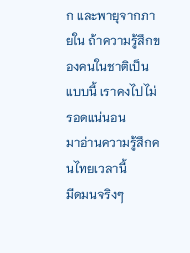ก และพายุจากภายใน ถ้าความรู้สึกของคนในชาติเป็นแบบนี้ เราคงไปไม่รอดแน่นอน
มาอ่านความรู้สึกคนไทยเวลานี้
มีดมนจริงๆ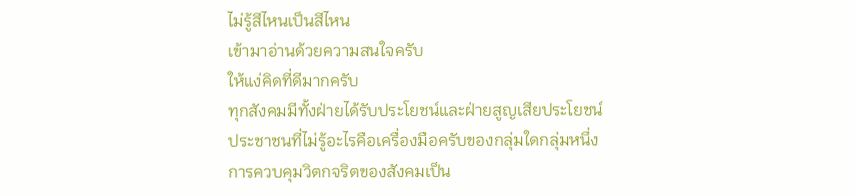ไม่รู้สีไหนเป็นสีไหน
เข้ามาอ่านด้วยความสนใจครับ
ให้แง่คิดที่ดีมากครับ
ทุกสังคมมีทั้งฝ่ายได้รับประโยชน์และฝ่ายสูญเสียประโยชน์
ประชาชนที่ไม่รู้อะไรคือเครื่องมือครับของกลุ่มใดกลุ่มหนึ่ง
การควบคุมวิตกจริตของสังคมเป็น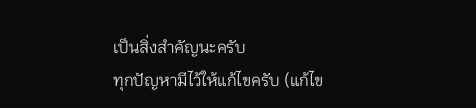เป็นสิ่งสำคัญนะครับ
ทุกปัญหามีไว้ให้แก้ไขครับ (แก้ไข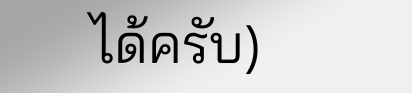ได้ครับ)